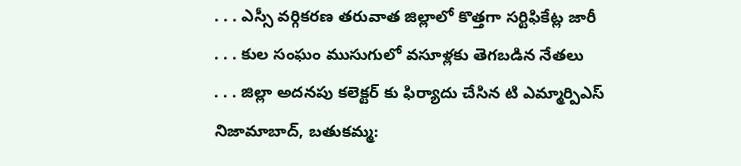. . . ఎస్సీ వర్గికరణ తరువాత జిల్లాలో కొత్తగా సర్టిఫికేట్ల జారీ
. . . కుల సంఘం ముసుగులో వసూళ్లకు తెగబడిన నేతలు
. . . జిల్లా అదనపు కలెక్టర్ కు ఫిర్యాదు చేసిన టి ఎమ్మార్పిఎస్
నిజామాబాద్, బతుకమ్మ: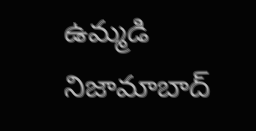ఉమ్మడి నిజామాబాద్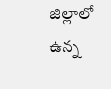జిల్లాలో ఉన్న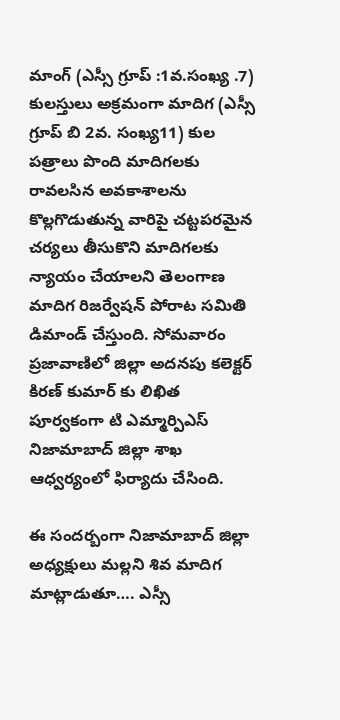మాంగ్ (ఎస్సీ గ్రూప్ :1వ.సంఖ్య .7) కులస్తులు అక్రమంగా మాదిగ (ఎస్సీ గ్రూప్ బి 2వ. సంఖ్య11) కుల పత్రాలు పొంది మాదిగలకు రావలసిన అవకాశాలను కొల్లగొడుతున్న వారిపై చట్టపరమైన చర్యలు తీసుకొని మాదిగలకు న్యాయం చేయాలని తెలంగాణ మాదిగ రిజర్వేషన్ పోరాట సమితి డిమాండ్ చేస్తుంది. సోమవారం ప్రజావాణిలో జిల్లా అదనపు కలెక్టర్ కిరణ్ కుమార్ కు లిఖిత పూర్వకంగా టి ఎమ్మార్పిఎస్ నిజామాబాద్ జిల్లా శాఖ ఆధ్వర్యంలో ఫిర్యాదు చేసింది.

ఈ సందర్బంగా నిజామాబాద్ జిల్లా అధ్యక్షులు మల్లని శివ మాదిగ మాట్లాడుతూ…. ఎస్సీ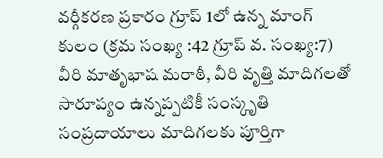వర్గీకరణ ప్రకారం గ్రూప్ 1లో ఉన్న మాంగ్ కులం (క్రమ సంఖ్య :42 గ్రూప్ వ. సంఖ్య:7) వీరి మాతృభాష మరాఠీ, వీరి వృత్తి మాదిగలతో సారూప్యం ఉన్నప్పటికీ సంస్కృతి సంప్రదాయాలు మాదిగలకు పూర్తిగా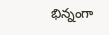భిన్నంగా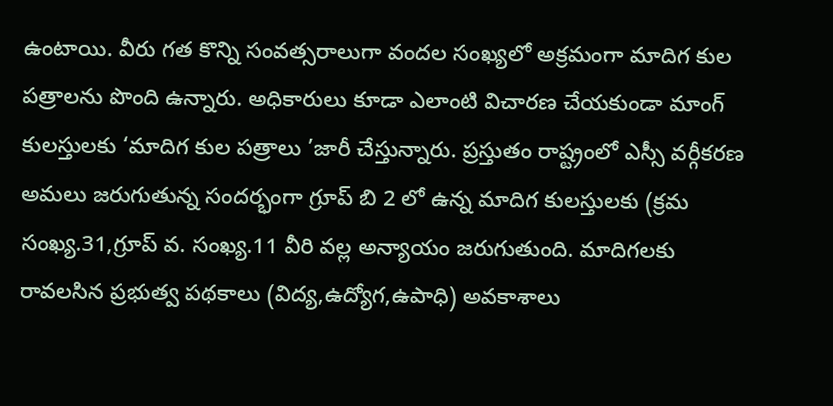ఉంటాయి. వీరు గత కొన్ని సంవత్సరాలుగా వందల సంఖ్యలో అక్రమంగా మాదిగ కుల పత్రాలను పొంది ఉన్నారు. అధికారులు కూడా ఎలాంటి విచారణ చేయకుండా మాంగ్ కులస్తులకు ‘మాదిగ కుల పత్రాలు ’జారీ చేస్తున్నారు. ప్రస్తుతం రాష్ట్రంలో ఎస్సీ వర్గీకరణ అమలు జరుగుతున్న సందర్భంగా గ్రూప్ బి 2 లో ఉన్న మాదిగ కులస్తులకు (క్రమ సంఖ్య.31,గ్రూప్ వ. సంఖ్య.11 వీరి వల్ల అన్యాయం జరుగుతుంది. మాదిగలకు రావలసిన ప్రభుత్వ పథకాలు (విద్య,ఉద్యోగ,ఉపాధి) అవకాశాలు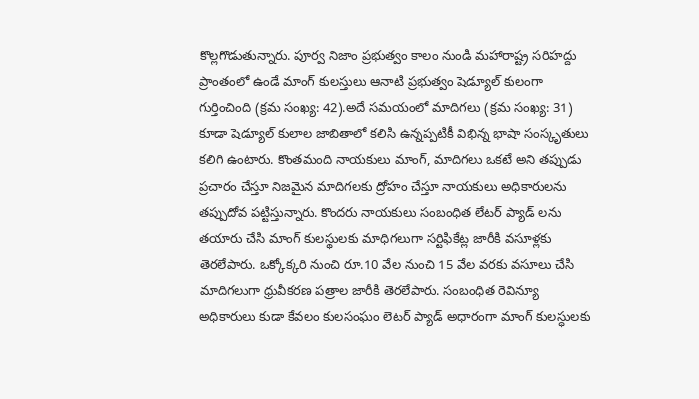కొల్లగొడుతున్నారు. పూర్వ నిజాం ప్రభుత్వం కాలం నుండి మహారాష్ట్ర సరిహద్దు ప్రాంతంలో ఉండే మాంగ్ కులస్తులు ఆనాటి ప్రభుత్వం షెడ్యూల్ కులంగా గుర్తించింది (క్రమ సంఖ్య: 42).అదే సమయంలో మాదిగలు (క్రమ సంఖ్య: 31) కూడా షెడ్యూల్ కులాల జాబితాలో కలిసి ఉన్నప్పటికీ విభిన్న భాషా సంస్కృతులు కలిగి ఉంటారు. కొంతమంది నాయకులు మాంగ్, మాదిగలు ఒకటే అని తప్పుడు ప్రచారం చేస్తూ నిజమైన మాదిగలకు ద్రోహం చేస్తూ నాయకులు అధికారులను తప్పుదోవ పట్టిస్తున్నారు. కొందరు నాయకులు సంబంధిత లేటర్ ప్యాడ్ లను తయారు చేసి మాంగ్ కులస్థులకు మాధిగలుగా సర్టిఫికేట్ల జారీకి వసూళ్లకు తెరలేపారు. ఒక్కోక్కరి నుంచి రూ.10 వేల నుంచి 15 వేల వరకు వసూలు చేసి మాదిగలుగా ధ్రువీకరణ పత్రాల జారీకి తెరలేపారు. సంబంధిత రెవిన్యూ అధికారులు కుడా కేవలం కులసంఘం లెటర్ ప్యాడ్ అధారంగా మాంగ్ కులస్ధులకు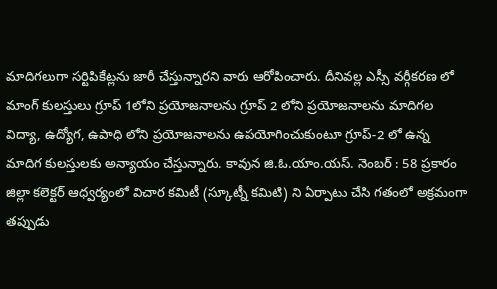మాదిగలుగా సర్టిపికేట్లను జారీ చేస్తున్నారని వారు ఆరోపించారు. దీనివల్ల ఎస్సీ వర్గీకరణ లో మాంగ్ కులస్తులు గ్రూప్ 1లోని ప్రయోజనాలను గ్రూప్ 2 లోని ప్రయోజనాలను మాదిగల విద్యా, ఉద్యోగ, ఉపాధి లోని ప్రయోజనాలను ఉపయోగించుకుంటూ గ్రూప్-2 లో ఉన్న మాదిగ కులస్తులకు అన్యాయం చేస్తున్నారు. కావున జి.ఓ.యాం.యస్. నెంబర్ : 58 ప్రకారం జిల్లా కలెక్టర్ ఆధ్వర్యంలో విచార కమిటీ (స్కూట్నీ కమిటి) ని ఏర్పాటు చేసి గతంలో అక్రమంగా తప్పుడు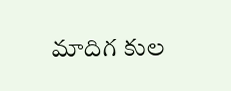మాదిగ కుల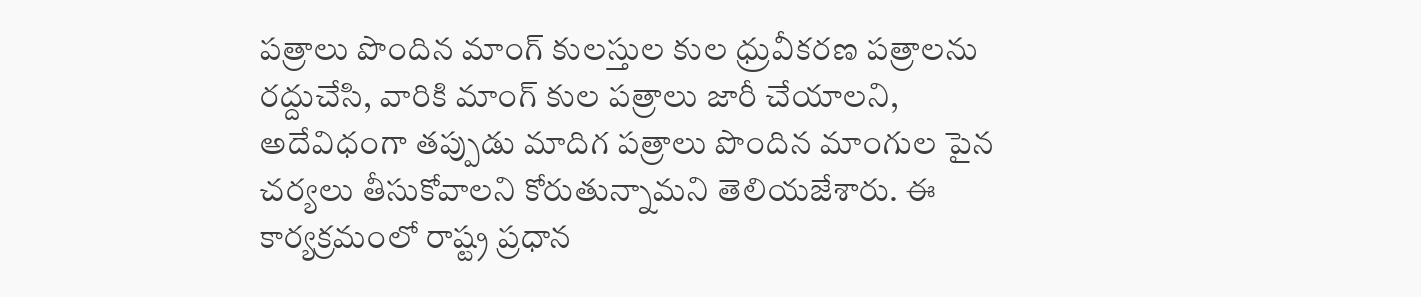పత్రాలు పొందిన మాంగ్ కులస్తుల కుల ధ్రువీకరణ పత్రాలను రద్దుచేసి, వారికి మాంగ్ కుల పత్రాలు జారీ చేయాలని, అదేవిధంగా తప్పుడు మాదిగ పత్రాలు పొందిన మాంగుల పైన చర్యలు తీసుకోవాలని కోరుతున్నామని తెలియజేశారు. ఈ కార్యక్రమంలో రాష్ట్ర ప్రధాన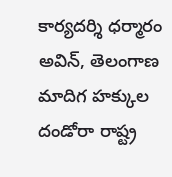కార్యదర్శి ధర్మారం అవిన్, తెలంగాణ మాదిగ హక్కుల దండోరా రాష్ట్ర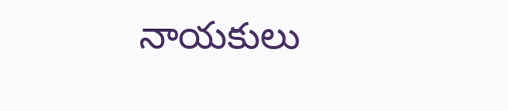నాయకులు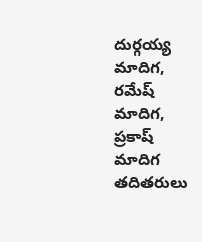దుర్గయ్య మాదిగ, రమేష్ మాదిగ, ప్రకాష్ మాదిగ తదితరులు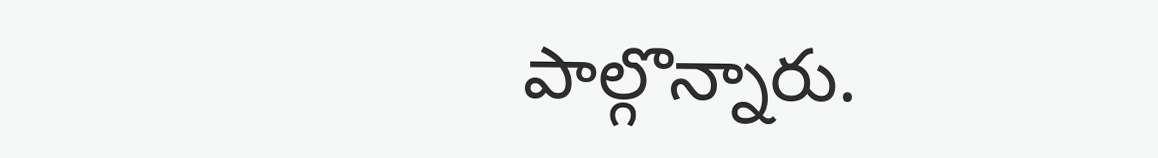పాల్గొన్నారు.